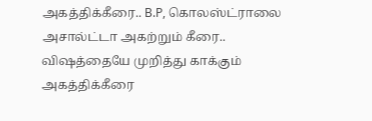அகத்திக்கீரை.. B.P, கொலஸ்ட்ராலை அசால்ட்டா அகற்றும் கீரை.. விஷத்தையே முறித்து காக்கும் அகத்திக்கீரை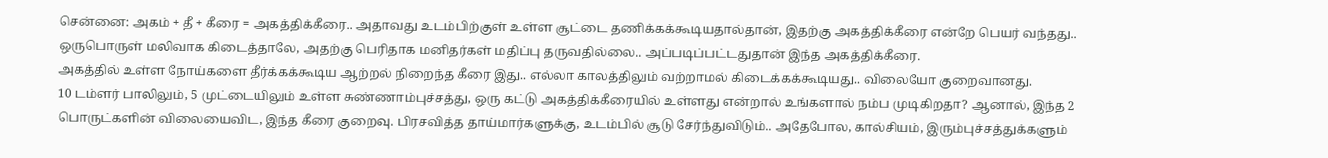சென்னை: அகம் + தீ + கீரை = அகத்திக்கீரை.. அதாவது உடம்பிற்குள் உள்ள சூட்டை தணிக்கக்கூடியதால்தான், இதற்கு அகத்திக்கீரை என்றே பெயர் வந்தது.. ஒருபொருள் மலிவாக கிடைத்தாலே, அதற்கு பெரிதாக மனிதர்கள் மதிப்பு தருவதில்லை.. அப்படிப்பட்டதுதான் இந்த அகத்திக்கீரை.
அகத்தில் உள்ள நோய்களை தீர்க்கக்கூடிய ஆற்றல் நிறைந்த கீரை இது.. எல்லா காலத்திலும் வற்றாமல் கிடைக்கக்கூடியது.. விலையோ குறைவானது.
10 டம்ளர் பாலிலும், 5 முட்டையிலும் உள்ள சுண்ணாம்புச்சத்து, ஒரு கட்டு அகத்திக்கீரையில் உள்ளது என்றால் உங்களால் நம்ப முடிகிறதா? ஆனால், இந்த 2 பொருட்களின் விலையைவிட, இந்த கீரை குறைவு. பிரசவித்த தாய்மார்களுக்கு, உடம்பில் சூடு சேர்ந்துவிடும்.. அதேபோல, கால்சியம், இரும்புச்சத்துக்களும்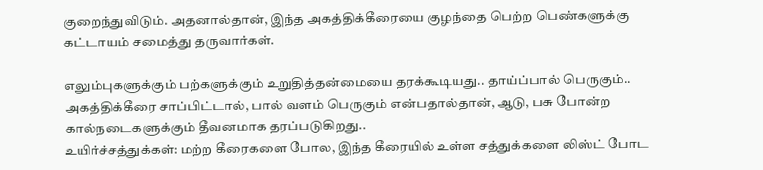குறைந்துவிடும். அதனால்தான், இந்த அகத்திக்கீரையை குழந்தை பெற்ற பெண்களுக்கு கட்டாயம் சமைத்து தருவார்கள்.

எலும்புகளுக்கும் பற்களுக்கும் உறுதித்தன்மையை தரக்கூடியது.. தாய்ப்பால் பெருகும்.. அகத்திக்கீரை சாப்பிட்டால், பால் வளம் பெருகும் என்பதால்தான், ஆடு, பசு போன்ற கால்நடைகளுக்கும் தீவனமாக தரப்படுகிறது..
உயிர்ச்சத்துக்கள்: மற்ற கீரைகளை போல, இந்த கீரையில் உள்ள சத்துக்களை லிஸ்ட் போட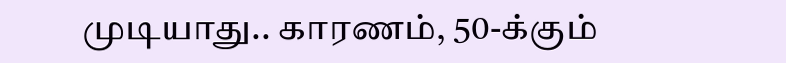முடியாது.. காரணம், 50-க்கும்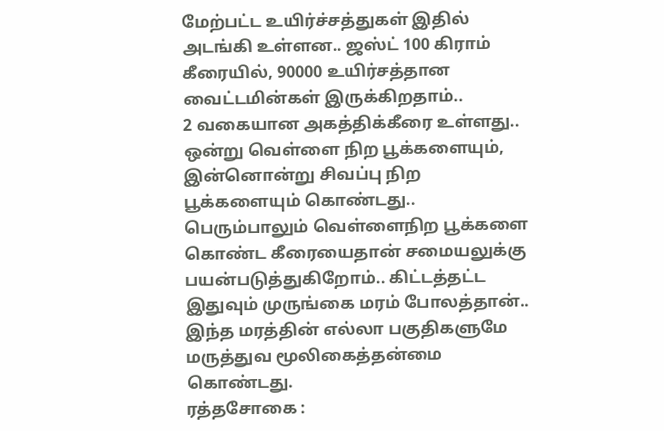மேற்பட்ட உயிர்ச்சத்துகள் இதில் அடங்கி உள்ளன.. ஜஸ்ட் 100 கிராம் கீரையில், 90000 உயிர்சத்தான வைட்டமின்கள் இருக்கிறதாம்..
2 வகையான அகத்திக்கீரை உள்ளது.. ஒன்று வெள்ளை நிற பூக்களையும், இன்னொன்று சிவப்பு நிற பூக்களையும் கொண்டது.. பெரும்பாலும் வெள்ளைநிற பூக்களை கொண்ட கீரையைதான் சமையலுக்கு பயன்படுத்துகிறோம்.. கிட்டத்தட்ட இதுவும் முருங்கை மரம் போலத்தான்.. இந்த மரத்தின் எல்லா பகுதிகளுமே மருத்துவ மூலிகைத்தன்மை கொண்டது.
ரத்தசோகை :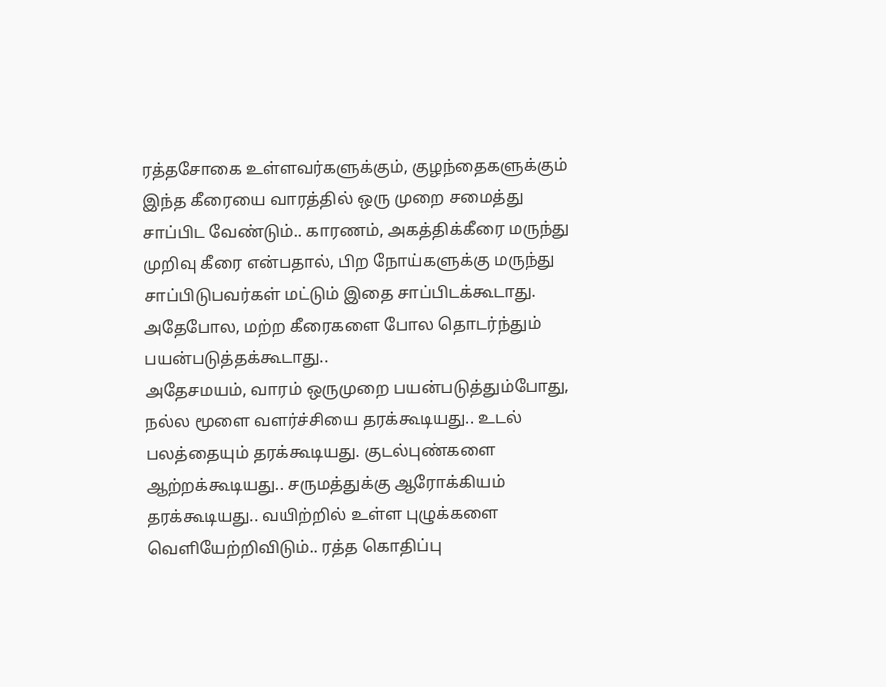ரத்தசோகை உள்ளவர்களுக்கும், குழந்தைகளுக்கும் இந்த கீரையை வாரத்தில் ஒரு முறை சமைத்து சாப்பிட வேண்டும்.. காரணம், அகத்திக்கீரை மருந்து முறிவு கீரை என்பதால், பிற நோய்களுக்கு மருந்து சாப்பிடுபவர்கள் மட்டும் இதை சாப்பிடக்கூடாது. அதேபோல, மற்ற கீரைகளை போல தொடர்ந்தும் பயன்படுத்தக்கூடாது..
அதேசமயம், வாரம் ஒருமுறை பயன்படுத்தும்போது, நல்ல மூளை வளர்ச்சியை தரக்கூடியது.. உடல் பலத்தையும் தரக்கூடியது. குடல்புண்களை ஆற்றக்கூடியது.. சருமத்துக்கு ஆரோக்கியம் தரக்கூடியது.. வயிற்றில் உள்ள புழுக்களை வெளியேற்றிவிடும்.. ரத்த கொதிப்பு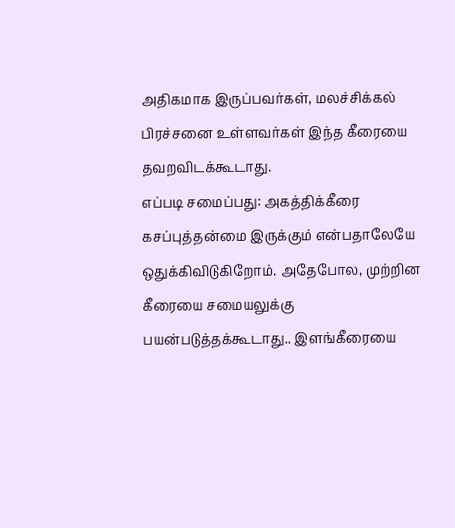அதிகமாக இருப்பவர்கள், மலச்சிக்கல் பிரச்சனை உள்ளவர்கள் இந்த கீரையை தவறவிடக்கூடாது.
எப்படி சமைப்பது: அகத்திக்கீரை கசப்புத்தன்மை இருக்கும் என்பதாலேயே ஒதுக்கிவிடுகிறோம். அதேபோல, முற்றின கீரையை சமையலுக்கு பயன்படுத்தக்கூடாது.. இளங்கீரையை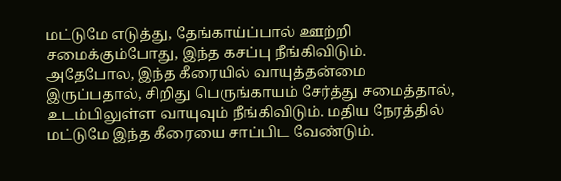மட்டுமே எடுத்து, தேங்காய்ப்பால் ஊற்றி சமைக்கும்போது, இந்த கசப்பு நீங்கிவிடும்.
அதேபோல, இந்த கீரையில் வாயுத்தன்மை இருப்பதால், சிறிது பெருங்காயம் சேர்த்து சமைத்தால், உடம்பிலுள்ள வாயுவும் நீங்கிவிடும். மதிய நேரத்தில் மட்டுமே இந்த கீரையை சாப்பிட வேண்டும்.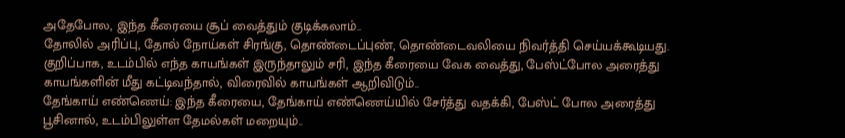அதேபோல, இந்த கீரையை சூப் வைத்தும் குடிக்கலாம்..
தோலில் அரிப்பு, தோல் நோய்கள் சிரங்கு, தொண்டைப்புண், தொண்டைவலியை நிவர்த்தி செய்யக்கூடியது. குறிப்பாக, உடம்பில் எந்த காயங்கள் இருந்தாலும் சரி, இந்த கீரையை வேக வைத்து, பேஸ்ட்போல அரைத்து காயங்களின் மீது கட்டிவந்தால், விரைவில் காயங்கள் ஆறிவிடும்..
தேங்காய் எண்ணெய்: இந்த கீரையை, தேங்காய் எண்ணெய்யில் சேர்த்து வதக்கி, பேஸ்ட் போல அரைத்து பூசினால், உடம்பிலுள்ள தேமல்கள் மறையும்..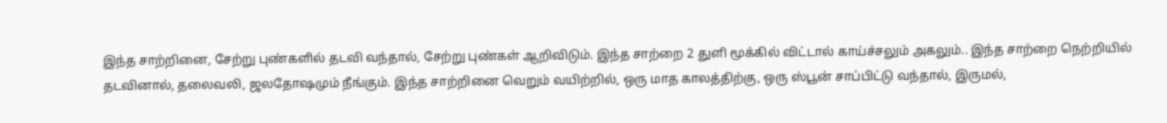இந்த சாற்றினை, சேற்று புண்களில் தடவி வந்தால், சேற்று புண்கள் ஆறிவிடும். இந்த சாற்றை 2 துளி மூக்கில் விட்டால் காய்ச்சலும் அகலும்.. இந்த சாற்றை நெற்றியில் தடவினால், தலைவலி, ஜலதோஷமும் நீங்கும். இந்த சாற்றினை வெறும் வயிற்றில், ஒரு மாத காலத்திற்கு, ஒரு ஸ்பூன் சாப்பிட்டு வந்தால், இருமல்,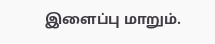இளைப்பு மாறும்.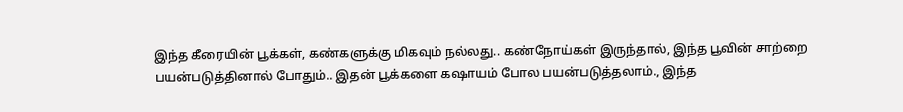இந்த கீரையின் பூக்கள், கண்களுக்கு மிகவும் நல்லது.. கண்நோய்கள் இருந்தால், இந்த பூவின் சாற்றை பயன்படுத்தினால் போதும்.. இதன் பூக்களை கஷாயம் போல பயன்படுத்தலாம்., இந்த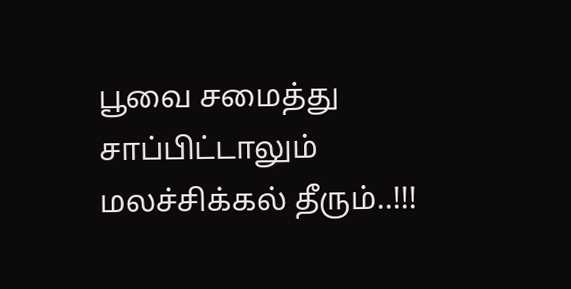பூவை சமைத்து சாப்பிட்டாலும் மலச்சிக்கல் தீரும்..!!!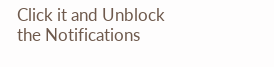Click it and Unblock the Notifications